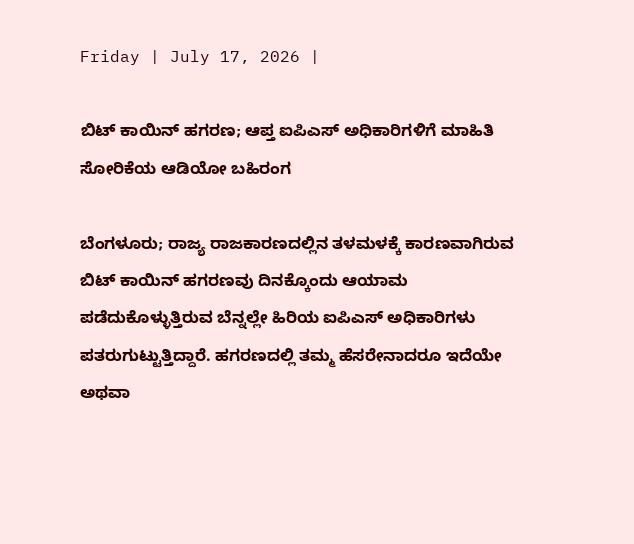Friday | July 17, 2026 |

ಬಿಟ್‌ ಕಾಯಿನ್‌ ಹಗರಣ; ಆಪ್ತ ಐಪಿಎಸ್‌ ಅಧಿಕಾರಿಗಳಿಗೆ ಮಾಹಿತಿ ಸೋರಿಕೆಯ ಆಡಿಯೋ ಬಹಿರಂಗ

ಬೆಂಗಳೂರು; ರಾಜ್ಯ ರಾಜಕಾರಣದಲ್ಲಿನ ತಳಮಳಕ್ಕೆ ಕಾರಣವಾಗಿರುವ ಬಿಟ್‌ ಕಾಯಿನ್‌ ಹಗರಣವು ದಿನಕ್ಕೊಂದು ಆಯಾಮ ಪಡೆದುಕೊಳ್ಳುತ್ತಿರುವ ಬೆನ್ನಲ್ಲೇ ಹಿರಿಯ ಐಪಿಎಸ್‌ ಅಧಿಕಾರಿಗಳು ಪತರುಗುಟ್ಟುತ್ತಿದ್ದಾರೆ. ಹಗರಣದಲ್ಲಿ ತಮ್ಮ ಹೆಸರೇನಾದರೂ ಇದೆಯೇ ಅಥವಾ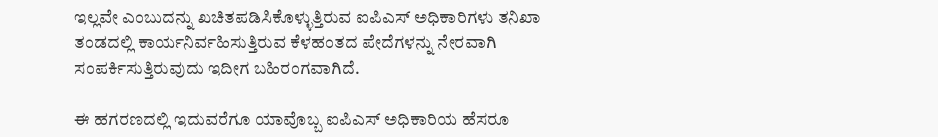ಇಲ್ಲವೇ ಎಂಬುದನ್ನು ಖಚಿತಪಡಿಸಿಕೊಳ್ಳುತ್ತಿರುವ ಐಪಿಎಸ್‌ ಅಧಿಕಾರಿಗಳು ತನಿಖಾ ತಂಡದಲ್ಲಿ ಕಾರ್ಯನಿರ್ವಹಿಸುತ್ತಿರುವ ಕೆಳಹಂತದ ಪೇದೆಗಳನ್ನು ನೇರವಾಗಿ ಸಂಪರ್ಕಿಸುತ್ತಿರುವುದು ಇದೀಗ ಬಹಿರಂಗವಾಗಿದೆ.

ಈ ಹಗರಣದಲ್ಲಿ ಇದುವರೆಗೂ ಯಾವೊಬ್ಬ ಐಪಿಎಸ್‌ ಅಧಿಕಾರಿಯ ಹೆಸರೂ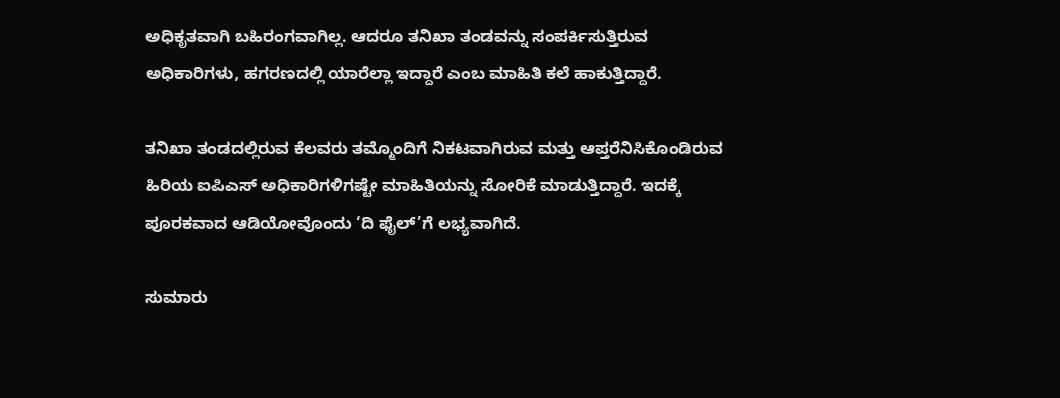ಅಧಿಕೃತವಾಗಿ ಬಹಿರಂಗವಾಗಿಲ್ಲ. ಆದರೂ ತನಿಖಾ ತಂಡವನ್ನು ಸಂಪರ್ಕಿಸುತ್ತಿರುವ ಅಧಿಕಾರಿಗಳು, ಹಗರಣದಲ್ಲಿ ಯಾರೆಲ್ಲಾ ಇದ್ದಾರೆ ಎಂಬ ಮಾಹಿತಿ ಕಲೆ ಹಾಕುತ್ತಿದ್ದಾರೆ.

ತನಿಖಾ ತಂಡದಲ್ಲಿರುವ ಕೆಲವರು ತಮ್ಮೊಂದಿಗೆ ನಿಕಟವಾಗಿರುವ ಮತ್ತು ಆಪ್ತರೆನಿಸಿಕೊಂಡಿರುವ ಹಿರಿಯ ಐಪಿಎಸ್‌ ಅಧಿಕಾರಿಗಳಿಗಷ್ಟೇ ಮಾಹಿತಿಯನ್ನು ಸೋರಿಕೆ ಮಾಡುತ್ತಿದ್ದಾರೆ. ಇದಕ್ಕೆ ಪೂರಕವಾದ ಆಡಿಯೋವೊಂದು ‘ದಿ ಫೈಲ್‌’ಗೆ ಲಭ್ಯವಾಗಿದೆ.

ಸುಮಾರು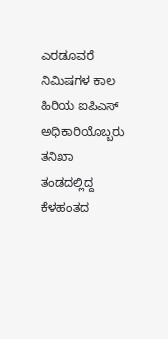ಎರಡೂವರೆ ನಿಮಿಷಗಳ ಕಾಲ ಹಿರಿಯ ಐಪಿಎಸ್‌ ಅಧಿಕಾರಿಯೊಬ್ಬರು ತನಿಖಾ ತಂಡದಲ್ಲಿದ್ದ ಕೆಳಹಂತದ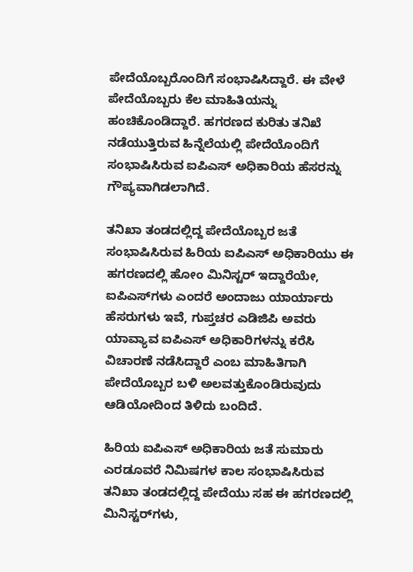ಪೇದೆಯೊಬ್ಬರೊಂದಿಗೆ ಸಂಭಾಷಿಸಿದ್ದಾರೆ. ಈ ವೇಳೆ ಪೇದೆಯೊಬ್ಬರು ಕೆಲ ಮಾಹಿತಿಯನ್ನು ಹಂಚಿಕೊಂಡಿದ್ದಾರೆ. ಹಗರಣದ ಕುರಿತು ತನಿಖೆ ನಡೆಯುತ್ತಿರುವ ಹಿನ್ನೆಲೆಯಲ್ಲಿ ಪೇದೆಯೊಂದಿಗೆ ಸಂಭಾಷಿಸಿರುವ ಐಪಿಎಸ್‌ ಅಧಿಕಾರಿಯ ಹೆಸರನ್ನು ಗೌಪ್ಯವಾಗಿಡಲಾಗಿದೆ.

ತನಿಖಾ ತಂಡದಲ್ಲಿದ್ದ ಪೇದೆಯೊಬ್ಬರ ಜತೆ ಸಂಭಾಷಿಸಿರುವ ಹಿರಿಯ ಐಪಿಎಸ್‌ ಅಧಿಕಾರಿಯು ಈ ಹಗರಣದಲ್ಲಿ ಹೋಂ ಮಿನಿಸ್ಟರ್‌ ಇದ್ದಾರೆಯೇ, ಐಪಿಎಸ್‌ಗಳು ಎಂದರೆ ಅಂದಾಜು ಯಾರ್ಯಾರು ಹೆಸರುಗಳು ಇವೆ, ಗುಪ್ತಚರ ಎಡಿಜಿಪಿ ಅವರು ಯಾವ್ಯಾವ ಐಪಿಎಸ್‌ ಅಧಿಕಾರಿಗಳನ್ನು ಕರೆಸಿ ವಿಚಾರಣೆ ನಡೆಸಿದ್ದಾರೆ ಎಂಬ ಮಾಹಿತಿಗಾಗಿ ಪೇದೆಯೊಬ್ಬರ ಬಳಿ ಅಲವತ್ತುಕೊಂಡಿರುವುದು ಆಡಿಯೋದಿಂದ ತಿಳಿದು ಬಂದಿದೆ.

ಹಿರಿಯ ಐಪಿಎಸ್‌ ಅಧಿಕಾರಿಯ ಜತೆ ಸುಮಾರು ಎರಡೂವರೆ ನಿಮಿಷಗಳ ಕಾಲ ಸಂಭಾಷಿಸಿರುವ ತನಿಖಾ ತಂಡದಲ್ಲಿದ್ದ ಪೇದೆಯು ಸಹ ಈ ಹಗರಣದಲ್ಲಿ ಮಿನಿಸ್ಟರ್‌ಗಳು,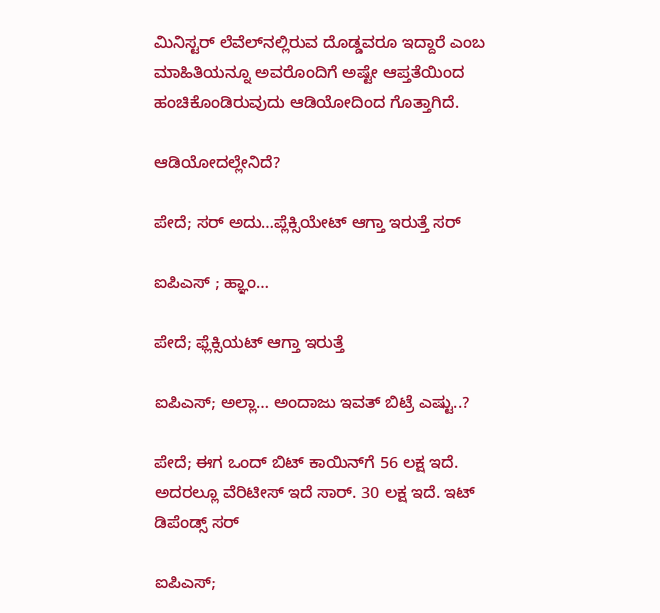ಮಿನಿಸ್ಟರ್‌ ಲೆವೆಲ್‌ನಲ್ಲಿರುವ ದೊಡ್ಡವರೂ ಇದ್ದಾರೆ ಎಂಬ ಮಾಹಿತಿಯನ್ನೂ ಅವರೊಂದಿಗೆ ಅಷ್ಟೇ ಆಪ್ತತೆಯಿಂದ ಹಂಚಿಕೊಂಡಿರುವುದು ಆಡಿಯೋದಿಂದ ಗೊತ್ತಾಗಿದೆ.

ಆಡಿಯೋದಲ್ಲೇನಿದೆ?

ಪೇದೆ; ಸರ್‌ ಅದು…ಪ್ಲೆಕ್ಸಿಯೇಟ್‌ ಆಗ್ತಾ ಇರುತ್ತೆ ಸರ್‌

ಐಪಿಎಸ್‌ ; ಹ್ಞಾಂ…

ಪೇದೆ; ಫ್ಲೆಕ್ಸಿಯಟ್‌ ಆಗ್ತಾ ಇರುತ್ತೆ

ಐಪಿಎಸ್‌; ಅಲ್ಲಾ… ಅಂದಾಜು ಇವತ್‌ ಬಿಟ್ರೆ ಎಷ್ಟು..?

ಪೇದೆ; ಈಗ ಒಂದ್‌ ಬಿಟ್‌ ಕಾಯಿನ್‌ಗೆ 56 ಲಕ್ಷ ಇದೆ. ಅದರಲ್ಲೂ ವೆರಿಟೀಸ್‌ ಇದೆ ಸಾರ್‌. 30 ಲಕ್ಷ ಇದೆ. ಇಟ್‌ ಡಿಪೆಂಡ್ಸ್‌ ಸರ್‌

ಐಪಿಎಸ್‌;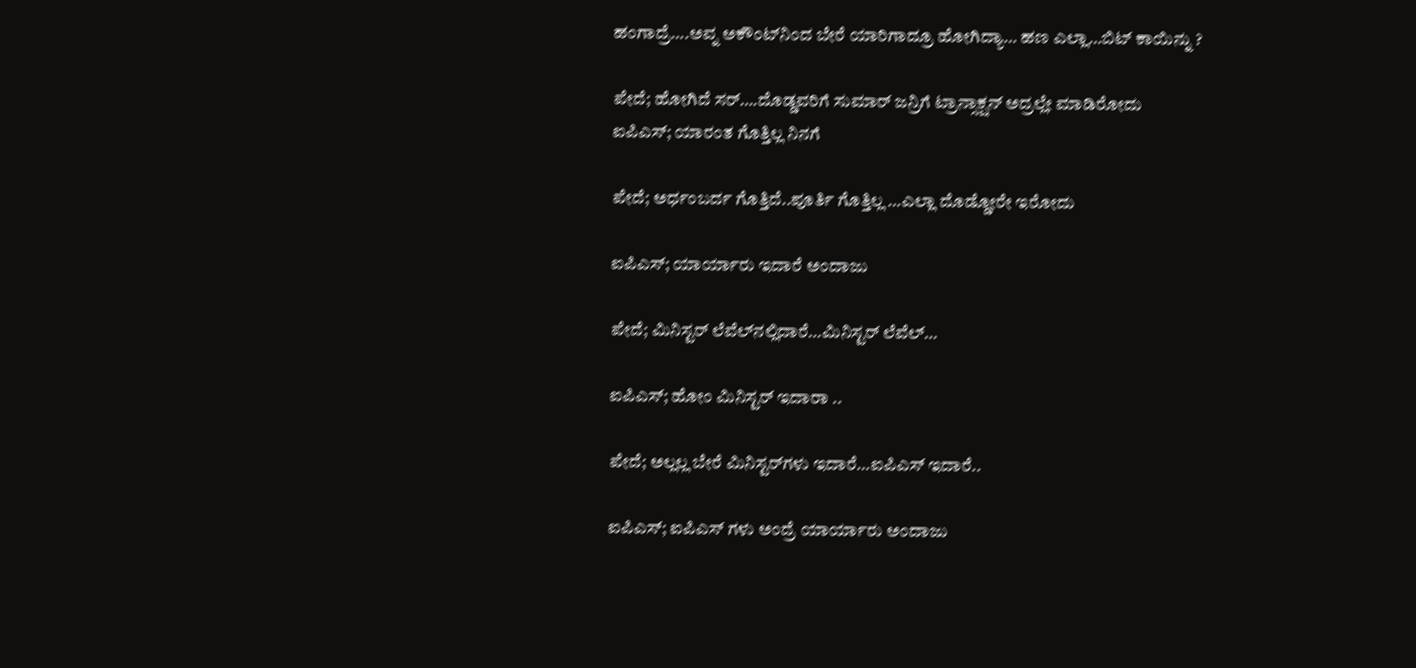ಹಂಗಾದ್ರೆ….ಅವ್ನ ಅಕೌಂಟ್‌ನಿಂದ ಬೇರೆ ಯಾರಿಗಾದ್ರೂ ಹೋಗಿದ್ಯಾ… ಹಣ ಎಲ್ಲಾ…ಬಿಟ್‌ ಕಾಯಿನ್ನು ?

ಪೇದೆ; ಹೋಗಿದೆ ಸರ್‌….ದೊಡ್ಡವರಿಗೆ ಸುಮಾರ್‌ ಜನ್ರಿಗೆ ಟ್ರಾನ್ಸಾಕ್ಷನ್‌ ಅದ್ರಲ್ಲೇ ಮಾಡಿರೋದು
ಐಪಿಎಸ್‌; ಯಾರಂತ ಗೊತ್ತಿಲ್ಲ ನಿನಗೆ

ಪೇದೆ; ಅರ್ಧಂಬರ್ದ ಗೊತ್ತಿದೆ..ಪೂರ್ತಿ ಗೊತ್ತಿಲ್ಲ …ಎಲ್ಲಾ ದೊಡ್ಡೋರೇ ಇರೋದು

ಐಪಿಎಸ್‌; ಯಾರ್ಯಾರು ಇದಾರೆ ಅಂದಾಜು

ಪೇದೆ; ಮಿನಿಸ್ಟರ್‌ ಲೆವೆಲ್‌ನಲ್ಲಿದಾರೆ…ಮಿನಿಸ್ಟರ್‌ ಲೆವೆಲ್‌…

ಐಪಿಎಸ್‌; ಹೋಂ ಮಿನಿಸ್ಟರ್‌ ಇದಾರಾ ..

ಪೇದೆ; ಅಲ್ಲಲ್ಲ ಬೇರೆ ಮಿನಿಸ್ಟರ್‌ಗಳು ಇದಾರೆ…ಐಪಿಎಸ್‌ ಇದಾರೆ..

ಐಪಿಎಸ್‌; ಐಪಿಎಸ್‌ ಗಳು ಅಂದ್ರೆ ಯಾರ್ಯಾರು ಅಂದಾಜು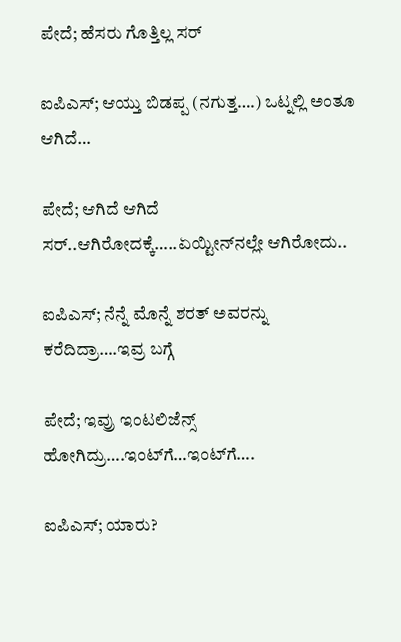ಪೇದೆ; ಹೆಸರು ಗೊತ್ತಿಲ್ಲ ಸರ್‌

ಐಪಿಎಸ್‌; ಆಯ್ತು ಬಿಡಪ್ಪ (ನಗುತ್ತ….) ಒಟ್ನಲ್ಲಿ ಅಂತೂ ಆಗಿದೆ…

ಪೇದೆ; ಆಗಿದೆ ಆಗಿದೆ ಸರ್‌..ಆಗಿರೋದಕ್ಕೆ…..ಏಯ್ಟೀನ್‌ನಲ್ಲೇ ಆಗಿರೋದು..

ಐಪಿಎಸ್‌; ನೆನ್ನೆ ಮೊನ್ನೆ ಶರತ್‌ ಅವರನ್ನು ಕರೆದಿದ್ರಾ….ಇವ್ರ ಬಗ್ಗೆ

ಪೇದೆ; ಇವ್ರು ಇಂಟಲಿಜೆನ್ಸ್‌ ಹೋಗಿದ್ರು….ಇಂಟ್‌ಗೆ…ಇಂಟ್‌ಗೆ….

ಐಪಿಎಸ್‌; ಯಾರು?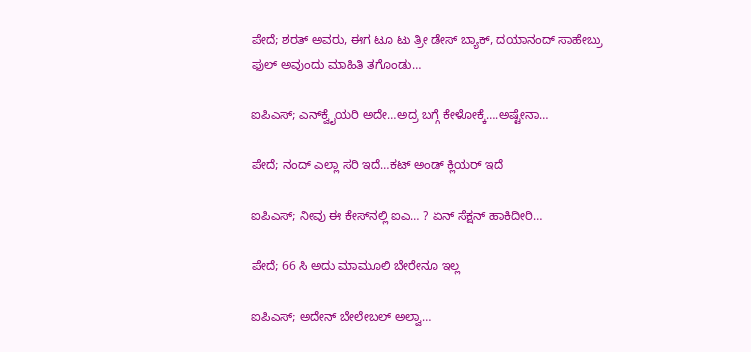ಪೇದೆ; ಶರತ್‌ ಅವರು, ಈಗ ಟೂ ಟು ತ್ರೀ ಡೇಸ್‌ ಬ್ಯಾಕ್‌, ದಯಾನಂದ್‌ ಸಾಹೇಬ್ರು ಫುಲ್‌ ಅವುಂದು ಮಾಹಿತಿ ತಗೊಂಡು…

ಐಪಿಎಸ್‌; ಎನ್‌ಕ್ವೈಯರಿ ಅದೇ…ಅದ್ರ ಬಗ್ಗೆ ಕೇಳೋಕ್ಕೆ….ಅಷ್ಟೇನಾ…

ಪೇದೆ; ನಂದ್‌ ಎಲ್ಲಾ ಸರಿ ಇದೆ…ಕಟ್‌ ಅಂಡ್‌ ಕ್ಲಿಯರ್‌ ಇದೆ

ಐಪಿಎಸ್‌; ನೀವು ಈ ಕೇಸ್‌ನಲ್ಲಿ ಐಎ… ? ಏನ್‌ ಸೆಕ್ಷನ್‌ ಹಾಕಿದೀರಿ…

ಪೇದೆ; 66 ಸಿ ಅದು ಮಾಮೂಲಿ ಬೇರೇನೂ ಇಲ್ಲ

ಐಪಿಎಸ್‌; ಅದೇನ್‌ ಬೇಲೇಬಲ್‌ ಅಲ್ವಾ…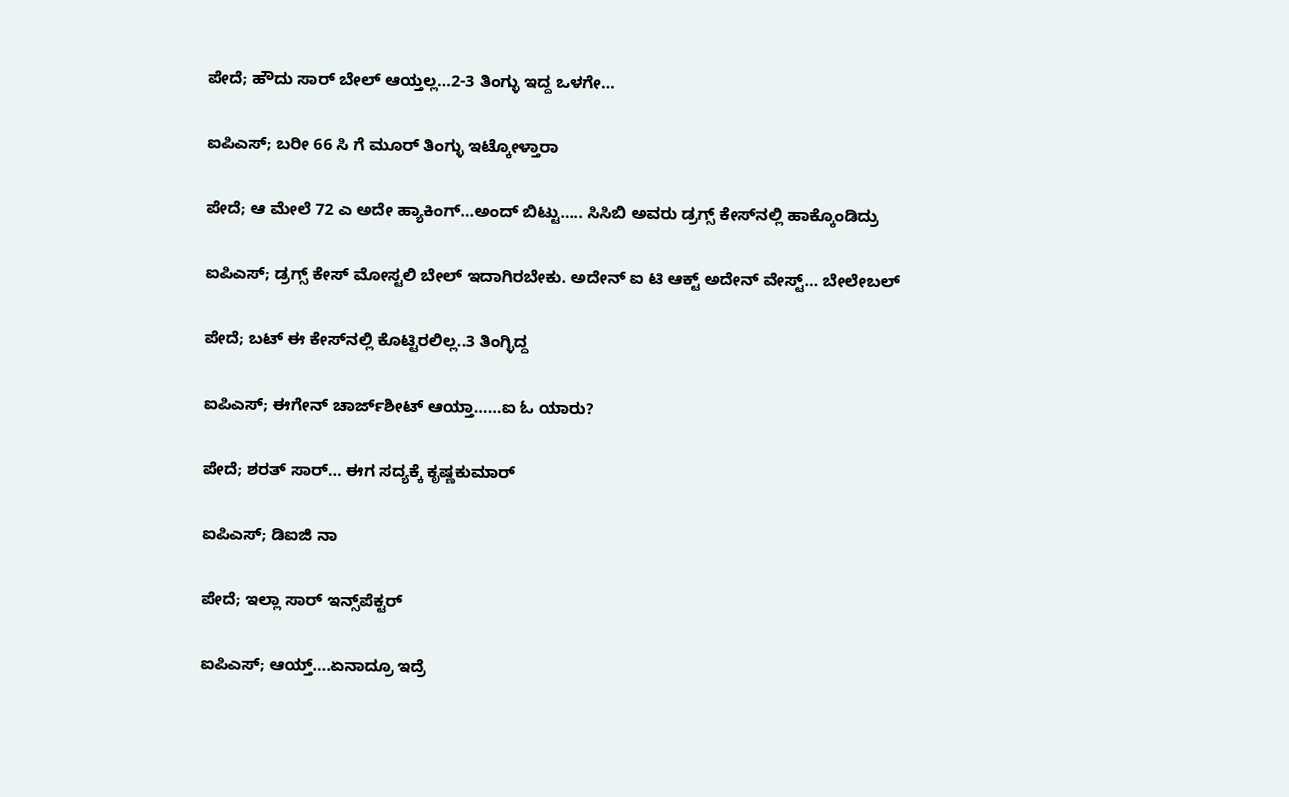ಪೇದೆ; ಹೌದು ಸಾರ್‌ ಬೇಲ್‌ ಆಯ್ತಲ್ಲ…2-3 ತಿಂಗ್ಳು ಇದ್ದ ಒಳಗೇ…

ಐಪಿಎಸ್‌; ಬರೀ 66 ಸಿ ಗೆ ಮೂರ್‌ ತಿಂಗ್ಳು ಇಟ್ಕೋಳ್ತಾರಾ

ಪೇದೆ; ಆ ಮೇಲೆ 72 ಎ ಅದೇ ಹ್ಯಾಕಿಂಗ್‌…ಅಂದ್‌ ಬಿಟ್ಟು….. ಸಿಸಿಬಿ ಅವರು ಡ್ರಗ್ಸ್‌ ಕೇಸ್‌ನಲ್ಲಿ ಹಾಕ್ಕೊಂಡಿದ್ರು

ಐಪಿಎಸ್‌; ಡ್ರಗ್ಸ್‌ ಕೇಸ್‌ ಮೋಸ್ಟಲಿ ಬೇಲ್‌ ಇದಾಗಿರಬೇಕು. ಅದೇನ್‌ ಐ ಟಿ ಆಕ್ಟ್‌ ಅದೇನ್‌ ವೇಸ್ಟ್‌… ಬೇಲೇಬಲ್‌

ಪೇದೆ; ಬಟ್‌ ಈ ಕೇಸ್‌ನಲ್ಲಿ ಕೊಟ್ಟಿರಲಿಲ್ಲ..3 ತಿಂಗ್ಳಿದ್ದ

ಐಪಿಎಸ್‌; ಈಗೇನ್‌ ಚಾರ್ಜ್‌ಶೀಟ್‌ ಆಯ್ತಾ……ಐ ಓ ಯಾರು?

ಪೇದೆ; ಶರತ್‌ ಸಾರ್‌… ಈಗ ಸದ್ಯಕ್ಕೆ ಕೃಷ್ಣಕುಮಾರ್‌

ಐಪಿಎಸ್‌; ಡಿಐಜಿ ನಾ

ಪೇದೆ; ಇಲ್ಲಾ ಸಾರ್‌ ಇನ್ಸ್‌ಪೆಕ್ಟರ್‌

ಐಪಿಎಸ್‌; ಆಯ್ತ್‌….ಏನಾದ್ರೂ ಇದ್ರೆ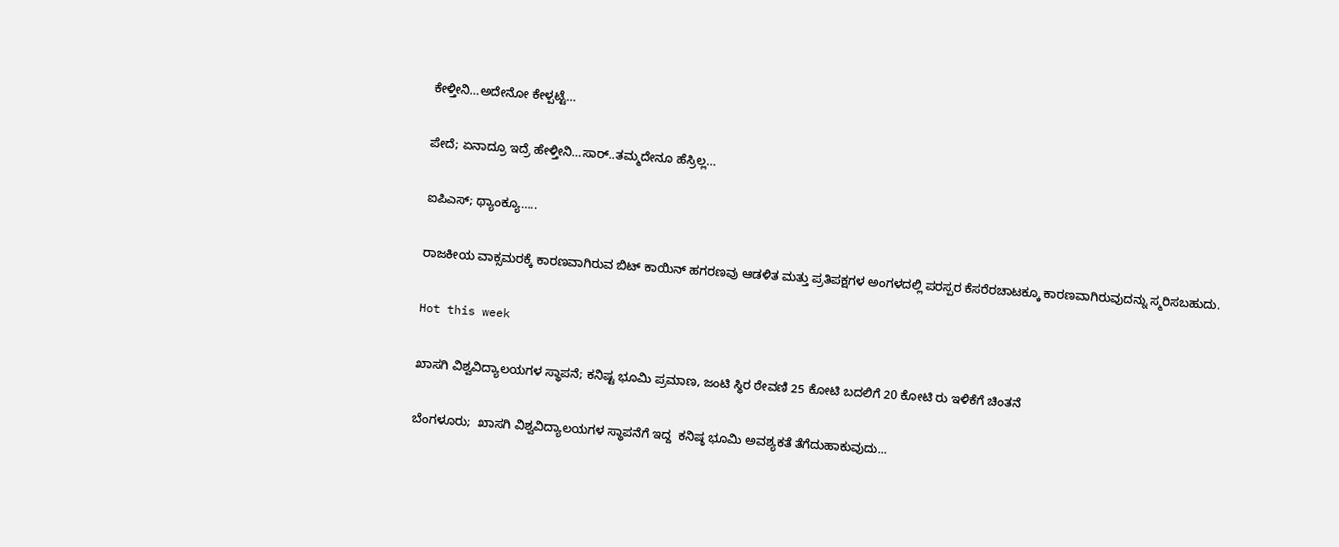ಕೇಳ್ತೀನಿ…ಅದೇನೋ ಕೇಳ್ಪಟ್ಟೆ…

ಪೇದೆ; ಏನಾದ್ರೂ ಇದ್ರೆ ಹೇಳ್ತೀನಿ…ಸಾರ್‌..ತಮ್ಮದೇನೂ ಹೆಸ್ರಿಲ್ಲ…

ಐಪಿಎಸ್‌; ಥ್ಯಾಂಕ್ಯೂ…..

ರಾಜಕೀಯ ವಾಕ್ಸಮರಕ್ಕೆ ಕಾರಣವಾಗಿರುವ ಬಿಟ್‌ ಕಾಯಿನ್‌ ಹಗರಣವು ಆಡಳಿತ ಮತ್ತು ಪ್ರತಿಪಕ್ಷಗಳ ಅಂಗಳದಲ್ಲಿ ಪರಸ್ಪರ ಕೆಸರೆರಚಾಟಕ್ಕೂ ಕಾರಣವಾಗಿರುವುದನ್ನು ಸ್ಮರಿಸಬಹುದು.

Hot this week

ಖಾಸಗಿ ವಿಶ್ವವಿದ್ಯಾಲಯಗಳ ಸ್ಥಾಪನೆ; ಕನಿಷ್ಟ ಭೂಮಿ ಪ್ರಮಾಣ, ಜಂಟಿ ಸ್ಥಿರ ಠೇವಣಿ 25 ಕೋಟಿ ಬದಲಿಗೆ 20 ಕೋಟಿ ರು ಇಳಿಕೆಗೆ ಚಿಂತನೆ

ಬೆಂಗಳೂರು;  ಖಾಸಗಿ ವಿಶ್ವವಿದ್ಯಾಲಯಗಳ ಸ್ಥಾಪನೆಗೆ ಇದ್ದ  ಕನಿಷ್ಠ ಭೂಮಿ ಅವಶ್ಯಕತೆ ತೆಗೆದುಹಾಕುವುದು...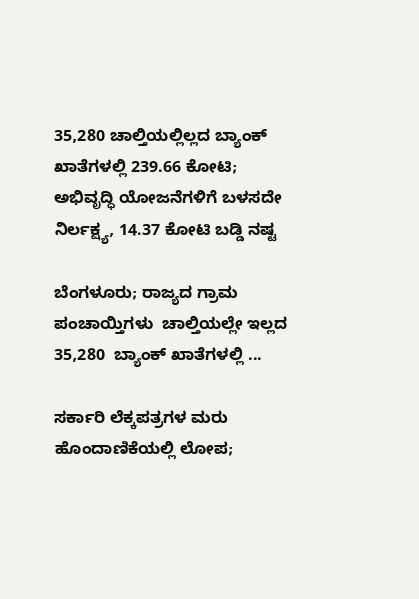35,280 ಚಾಲ್ತಿಯಲ್ಲಿಲ್ಲದ ಬ್ಯಾಂಕ್‌ ಖಾತೆಗಳಲ್ಲಿ 239.66 ಕೋಟಿ; ಅಭಿವೃದ್ಧಿ ಯೋಜನೆಗಳಿಗೆ ಬಳಸದೇ ನಿರ್ಲಕ್ಷ್ಯ, 14.37 ಕೋಟಿ ಬಡ್ಡಿ ನಷ್ಟ

ಬೆಂಗಳೂರು; ರಾಜ್ಯದ ಗ್ರಾಮ ಪಂಚಾಯ್ತಿಗಳು  ಚಾಲ್ತಿಯಲ್ಲೇ ಇಲ್ಲದ 35,280  ಬ್ಯಾಂಕ್‌ ಖಾತೆಗಳಲ್ಲಿ ...

ಸರ್ಕಾರಿ ಲೆಕ್ಕಪತ್ರಗಳ ಮರು ಹೊಂದಾಣಿಕೆಯಲ್ಲಿ ಲೋಪ;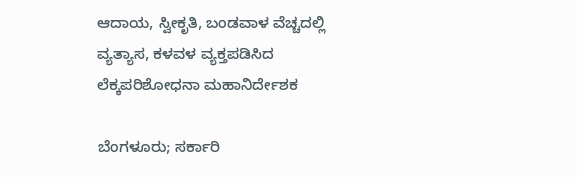ಆದಾಯ, ಸ್ವೀಕೃತಿ, ಬಂಡವಾಳ ವೆಚ್ಚದಲ್ಲಿ ವ್ಯತ್ಯಾಸ, ಕಳವಳ ವ್ಯಕ್ತಪಡಿಸಿದ ಲೆಕ್ಕಪರಿಶೋಧನಾ ಮಹಾನಿರ್ದೇಶಕ

ಬೆಂಗಳೂರು; ಸರ್ಕಾರಿ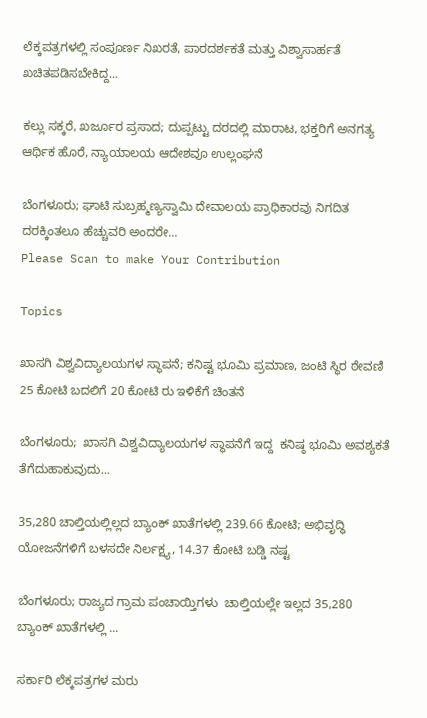ಲೆಕ್ಕಪತ್ರಗಳಲ್ಲಿ ಸಂಪೂರ್ಣ ನಿಖರತೆ, ಪಾರದರ್ಶಕತೆ ಮತ್ತು ವಿಶ್ವಾಸಾರ್ಹತೆ ಖಚಿತಪಡಿಸಬೇಕಿದ್ದ...

ಕಲ್ಲು ಸಕ್ಕರೆ, ಖರ್ಜೂರ ಪ್ರಸಾದ; ದುಪ್ಪಟ್ಟು ದರದಲ್ಲಿ ಮಾರಾಟ, ಭಕ್ತರಿಗೆ ಅನಗತ್ಯ ಆರ್ಥಿಕ ಹೊರೆ, ನ್ಯಾಯಾಲಯ ಆದೇಶವೂ ಉಲ್ಲಂಘನೆ

ಬೆಂಗಳೂರು; ಘಾಟಿ ಸುಬ್ರಹ್ಮಣ್ಯಸ್ವಾಮಿ ದೇವಾಲಯ ಪ್ರಾಧಿಕಾರವು ನಿಗದಿತ ದರಕ್ಕಿಂತಲೂ ಹೆಚ್ಚುವರಿ ಅಂದರೇ...
Please Scan to make Your Contribution

Topics

ಖಾಸಗಿ ವಿಶ್ವವಿದ್ಯಾಲಯಗಳ ಸ್ಥಾಪನೆ; ಕನಿಷ್ಟ ಭೂಮಿ ಪ್ರಮಾಣ, ಜಂಟಿ ಸ್ಥಿರ ಠೇವಣಿ 25 ಕೋಟಿ ಬದಲಿಗೆ 20 ಕೋಟಿ ರು ಇಳಿಕೆಗೆ ಚಿಂತನೆ

ಬೆಂಗಳೂರು;  ಖಾಸಗಿ ವಿಶ್ವವಿದ್ಯಾಲಯಗಳ ಸ್ಥಾಪನೆಗೆ ಇದ್ದ  ಕನಿಷ್ಠ ಭೂಮಿ ಅವಶ್ಯಕತೆ ತೆಗೆದುಹಾಕುವುದು...

35,280 ಚಾಲ್ತಿಯಲ್ಲಿಲ್ಲದ ಬ್ಯಾಂಕ್‌ ಖಾತೆಗಳಲ್ಲಿ 239.66 ಕೋಟಿ; ಅಭಿವೃದ್ಧಿ ಯೋಜನೆಗಳಿಗೆ ಬಳಸದೇ ನಿರ್ಲಕ್ಷ್ಯ, 14.37 ಕೋಟಿ ಬಡ್ಡಿ ನಷ್ಟ

ಬೆಂಗಳೂರು; ರಾಜ್ಯದ ಗ್ರಾಮ ಪಂಚಾಯ್ತಿಗಳು  ಚಾಲ್ತಿಯಲ್ಲೇ ಇಲ್ಲದ 35,280  ಬ್ಯಾಂಕ್‌ ಖಾತೆಗಳಲ್ಲಿ ...

ಸರ್ಕಾರಿ ಲೆಕ್ಕಪತ್ರಗಳ ಮರು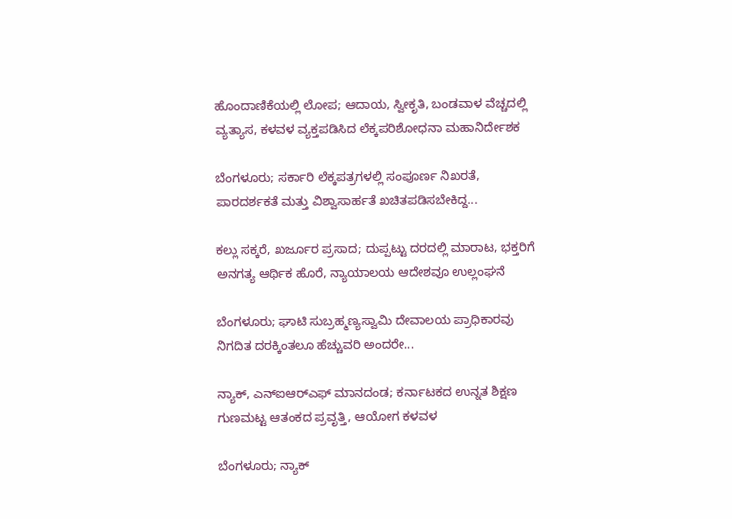ಹೊಂದಾಣಿಕೆಯಲ್ಲಿ ಲೋಪ; ಆದಾಯ, ಸ್ವೀಕೃತಿ, ಬಂಡವಾಳ ವೆಚ್ಚದಲ್ಲಿ ವ್ಯತ್ಯಾಸ, ಕಳವಳ ವ್ಯಕ್ತಪಡಿಸಿದ ಲೆಕ್ಕಪರಿಶೋಧನಾ ಮಹಾನಿರ್ದೇಶಕ

ಬೆಂಗಳೂರು; ಸರ್ಕಾರಿ ಲೆಕ್ಕಪತ್ರಗಳಲ್ಲಿ ಸಂಪೂರ್ಣ ನಿಖರತೆ, ಪಾರದರ್ಶಕತೆ ಮತ್ತು ವಿಶ್ವಾಸಾರ್ಹತೆ ಖಚಿತಪಡಿಸಬೇಕಿದ್ದ...

ಕಲ್ಲು ಸಕ್ಕರೆ, ಖರ್ಜೂರ ಪ್ರಸಾದ; ದುಪ್ಪಟ್ಟು ದರದಲ್ಲಿ ಮಾರಾಟ, ಭಕ್ತರಿಗೆ ಅನಗತ್ಯ ಆರ್ಥಿಕ ಹೊರೆ, ನ್ಯಾಯಾಲಯ ಆದೇಶವೂ ಉಲ್ಲಂಘನೆ

ಬೆಂಗಳೂರು; ಘಾಟಿ ಸುಬ್ರಹ್ಮಣ್ಯಸ್ವಾಮಿ ದೇವಾಲಯ ಪ್ರಾಧಿಕಾರವು ನಿಗದಿತ ದರಕ್ಕಿಂತಲೂ ಹೆಚ್ಚುವರಿ ಅಂದರೇ...

ನ್ಯಾಕ್‌, ಎನ್‌ಐಆರ್‍‌ಎಫ್‌ ಮಾನದಂಡ; ಕರ್ನಾಟಕದ ಉನ್ನತ ಶಿಕ್ಷಣ ಗುಣಮಟ್ಟ ಆತಂಕದ ಪ್ರವೃತ್ತಿ, ಆಯೋಗ ಕಳವಳ

ಬೆಂಗಳೂರು; ನ್ಯಾಕ್‌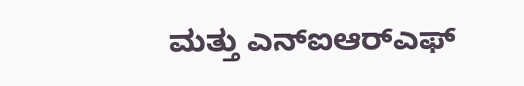ಮತ್ತು ಎನ್‌ಐಆರ್‍‌ಎಫ್‌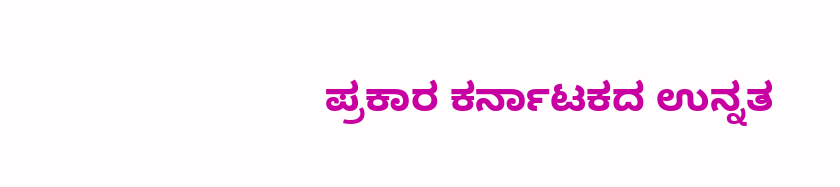ಪ್ರಕಾರ ಕರ್ನಾಟಕದ ಉನ್ನತ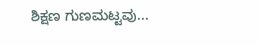ಶಿಕ್ಷಣ ಗುಣಮಟ್ಟವು...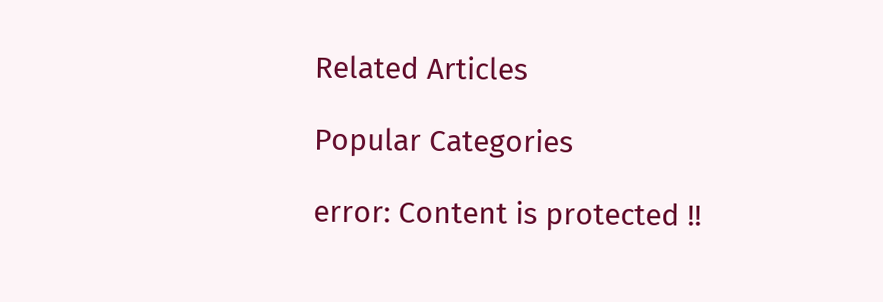Related Articles

Popular Categories

error: Content is protected !!